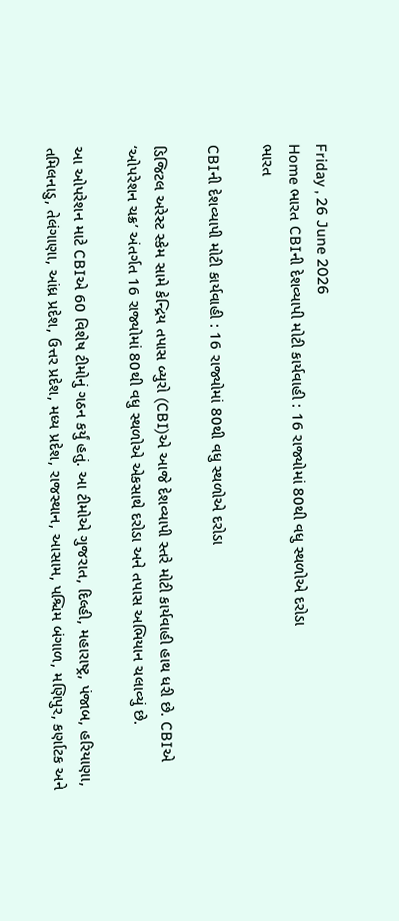Friday , 26 June 2026
Home ભારત CBIની દેશવ્યાપી મોટી કાર્યવાહી : 16 રાજ્યોમાં 80થી વધુ સ્થળોએ દરોડા
ભારત

CBIની દેશવ્યાપી મોટી કાર્યવાહી : 16 રાજ્યોમાં 80થી વધુ સ્થળોએ દરોડા

ડિજિટલ અરેસ્ટ સ્કેમ સામે કેન્દ્રિય તપાસ બ્યુરો (CBI)એ આજે દેશવ્યાપી સ્તરે મોટી કાર્યવાહી હાથ ધરી છે. CBIએ ‘ઓપરેશન ચક્ર’ અંતર્ગત 16 રાજ્યોમાં 80થી વધુ સ્થળોએ એકસાથે દરોડા અને તપાસ અભિયાન ચલાવ્યું છે.

આ ઓપરેશન માટે CBIએ 60 વિશેષ ટીમોનું ગઠન કર્યું હતું. આ ટીમોએ ગુજરાત, દિલ્હી, મહારાષ્ટ્ર, પંજાબ, હરિયાણા, તમિલનાડુ, તેલંગાણા, આંધ્ર પ્રદેશ, ઉત્તર પ્રદેશ, મધ્ય પ્રદેશ, રાજસ્થાન, આસામ, પશ્ચિમ બંગાળ, મણિપુર, કર્ણાટક અને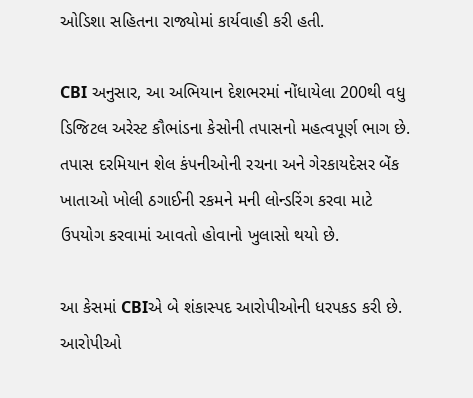ઓડિશા સહિતના રાજ્યોમાં કાર્યવાહી કરી હતી.

CBI અનુસાર, આ અભિયાન દેશભરમાં નોંધાયેલા 200થી વધુ ડિજિટલ અરેસ્ટ કૌભાંડના કેસોની તપાસનો મહત્વપૂર્ણ ભાગ છે. તપાસ દરમિયાન શેલ કંપનીઓની રચના અને ગેરકાયદેસર બેંક ખાતાઓ ખોલી ઠગાઈની રકમને મની લોન્ડરિંગ કરવા માટે ઉપયોગ કરવામાં આવતો હોવાનો ખુલાસો થયો છે.

આ કેસમાં CBIએ બે શંકાસ્પદ આરોપીઓની ધરપકડ કરી છે. આરોપીઓ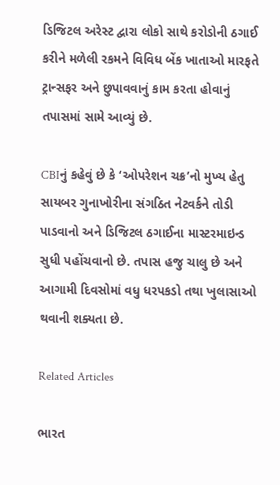ડિજિટલ અરેસ્ટ દ્વારા લોકો સાથે કરોડોની ઠગાઈ કરીને મળેલી રકમને વિવિધ બેંક ખાતાઓ મારફતે ટ્રાન્સફર અને છુપાવવાનું કામ કરતા હોવાનું તપાસમાં સામે આવ્યું છે.

CBIનું કહેવું છે કે ‘ઓપરેશન ચક્ર’નો મુખ્ય હેતુ સાયબર ગુનાખોરીના સંગઠિત નેટવર્કને તોડી પાડવાનો અને ડિજિટલ ઠગાઈના માસ્ટરમાઇન્ડ સુધી પહોંચવાનો છે. તપાસ હજુ ચાલુ છે અને આગામી દિવસોમાં વધુ ધરપકડો તથા ખુલાસાઓ થવાની શક્યતા છે.

Related Articles

ભારત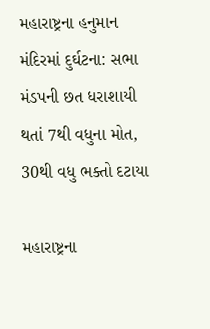મહારાષ્ટ્રના હનુમાન મંદિરમાં દુર્ઘટના: સભા મંડપની છત ધરાશાયી થતાં 7થી વધુના મોત, 30થી વધુ ભક્તો દટાયા

મહારાષ્ટ્રના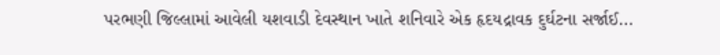પરભણી જિલ્લામાં આવેલી યશવાડી દેવસ્થાન ખાતે શનિવારે એક હૃદયદ્રાવક દુર્ઘટના સર્જાઈ...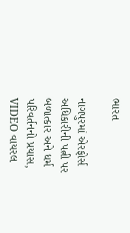ભારત

નાગપુરમાં એરફોર્સ અધિકારીની પત્ની પર બળાત્કાર અને ધર્મ પરિવર્તનનો પ્રયાસ, VIDEO વાયરલ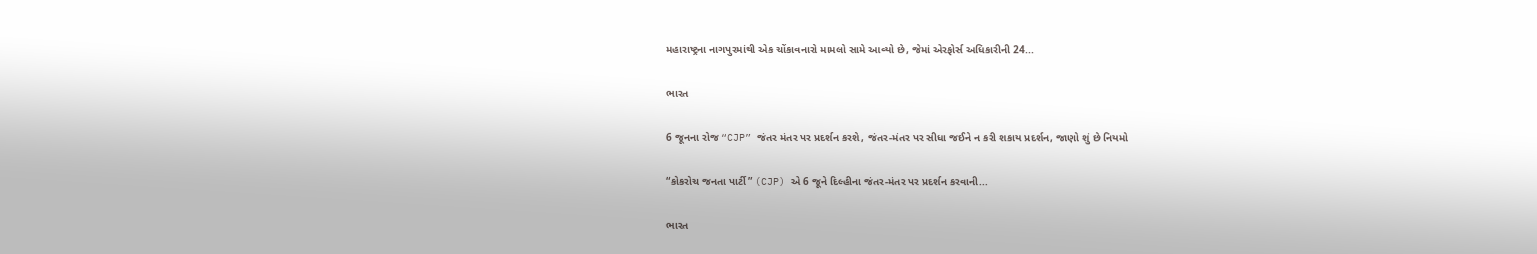મહારાષ્ટ્રના નાગપુરમાંથી એક ચોંકાવનારો મામલો સામે આવ્યો છે, જેમાં એરફોર્સ અધિકારીની 24...

ભારત

6 જૂનના રોજ “CJP” જંતર મંતર પર પ્રદર્શન કરશે, જંતર-મંતર પર સીધા જઈને ન કરી શકાય પ્રદર્શન, જાણો શું છે નિયમો

“કોકરોચ જનતા પાર્ટી” (CJP) એ 6 જૂને દિલ્હીના જંતર-મંતર પર પ્રદર્શન કરવાની...

ભારત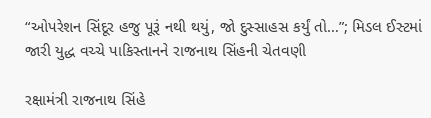“ઓપરેશન સિંદૂર હજુ પૂરૂં નથી થયું, જો દુસ્સાહસ કર્યું તો…”; મિડલ ઈસ્ટમાં જારી યુદ્ધ વચ્ચે પાકિસ્તાનને રાજનાથ સિંહની ચેતવણી

રક્ષામંત્રી રાજનાથ સિંહે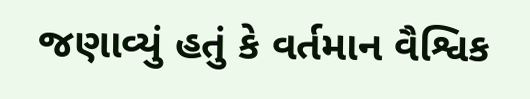જણાવ્યું હતું કે વર્તમાન વૈશ્વિક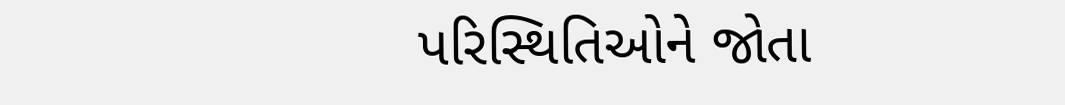પરિસ્થિતિઓને જોતા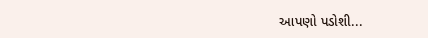આપણો પડોશી...